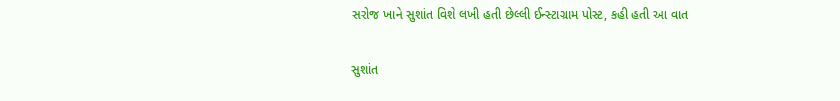સરોજ ખાને સુશાંત વિશે લખી હતી છેલ્લી ઈન્સ્ટાગ્રામ પોસ્ટ, કહી હતી આ વાત

સુશાંત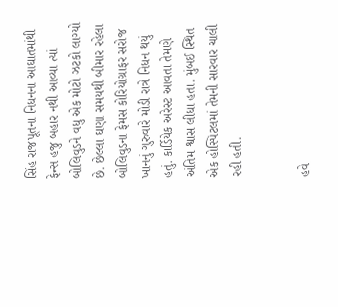સિંહ રાજપૂતના નિધનના આઘાતમાંથી ફેન્સ હજુ બહાર નથી આવ્યા ત્યાં બોલિવુડને વધુ એક મોટો ઝટકો લાગ્યો છે. છેલ્લા ઘણા સમયથી બીમાર રહેલા બોલિવુડના ફેમસ કોરિયોગ્રાફર સરોજ ખાનનું ગુરુવારે મોડી રાત્રે નિધન થયું હતું. કાર્ડિયેક અરેસ્ટ આવતા તેમણે અંતિમ શ્વાસ લીધા હતા. મુંબઈ સ્થિત એક હોસ્પિટલમાં તેમની સારવાર ચાલી રહી હતી.


હવે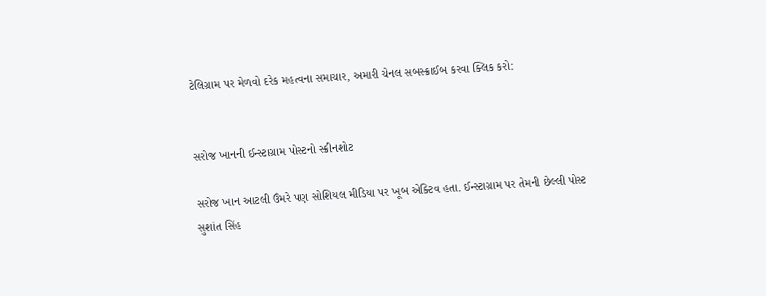ટેલિગ્રામ પર મેળવો દરેક મહત્વના સમાચાર, અમારી ચેનલ સબસ્ક્રાઈબ કરવા ક્લિક કરો:


સરોજ ખાનની ઈન્સ્ટાગ્રામ પોસ્ટનો સ્ક્રીનશોટ

સરોજ ખાન આટલી ઉંમરે પણ સોશિયલ મીડિયા પર ખૂબ એક્ટિવ હતા. ઈન્સ્ટાગ્રામ પર તેમની છેલ્લી પોસ્ટ સુશાંત સિંહ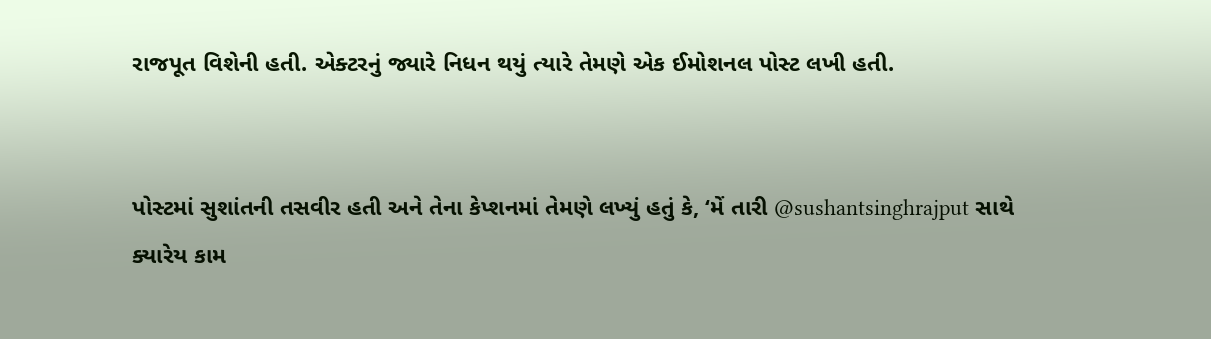રાજપૂત વિશેની હતી. એક્ટરનું જ્યારે નિધન થયું ત્યારે તેમણે એક ઈમોશનલ પોસ્ટ લખી હતી.


પોસ્ટમાં સુશાંતની તસવીર હતી અને તેના કેપ્શનમાં તેમણે લખ્યું હતું કે, ‘મેં તારી @sushantsinghrajput સાથે ક્યારેય કામ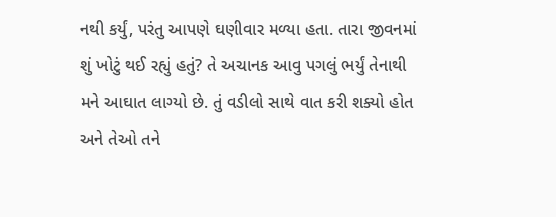નથી કર્યું, પરંતુ આપણે ઘણીવાર મળ્યા હતા. તારા જીવનમાં શું ખોટું થઈ રહ્યું હતું? તે અચાનક આવુ પગલું ભર્યું તેનાથી મને આઘાત લાગ્યો છે. તું વડીલો સાથે વાત કરી શક્યો હોત અને તેઓ તને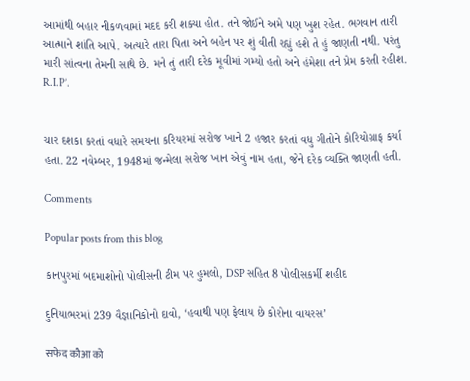આમાંથી બહાર નીકળવામાં મદદ કરી શક્યા હોત. તને જોઈને અમે પણ ખુશ રહેત. ભગવાન તારી આત્માને શાંતિ આપે. અત્યારે તારા પિતા અને બહેન પર શું વીતી રહ્યું હશે તે હું જાણતી નથી. પરંતુ મારી સાંત્વના તેમની સાથે છે. મને તું તારી દરેક મૂવીમાં ગમ્યો હતો અને હંમેશા તને પ્રેમ કરતી રહીશ. R.I.P’.


ચાર દશકા કરતાં વધારે સમયના કરિયરમાં સરોજ ખાને 2 હજાર કરતાં વધુ ગીતોને કોરિયોગ્રાફ કર્યા હતા. 22 નવેમ્બર, 1948માં જન્મેલા સરોજ ખાન એવું નામ હતા, જેને દરેક વ્યક્તિ જાણતી હતી.

Comments

Popular posts from this blog

કાનપુરમાં બદમાશોનો પોલીસની ટીમ પર હુમલો, DSP સહિત 8 પોલીસકર્મી શહીદ

દુનિયાભરમાં 239 વૈજ્ઞાનિકોનો દાવો, ‘હવાથી પણ ફેલાય છે કોરોના વાયરસ’

सफेद कौआ को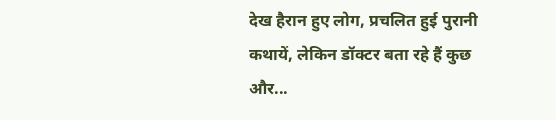देख हैरान हुए लोग, प्रचलित हुई पुरानी कथायें, लेकिन डॉक्टर बता रहे हैं कुछ और...